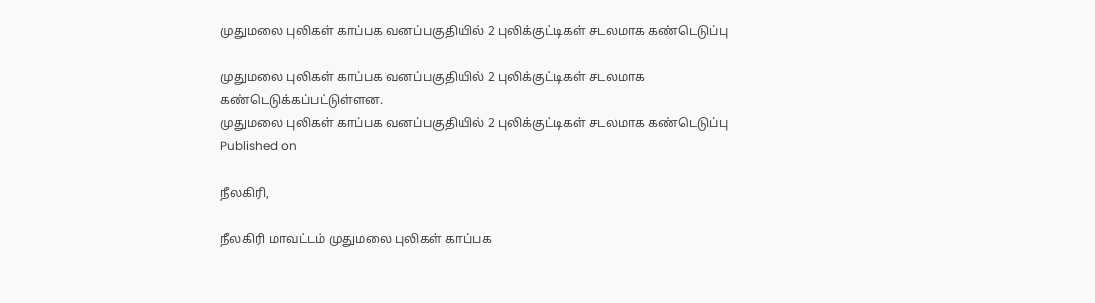முதுமலை புலிகள் காப்பக வனப்பகுதியில் 2 புலிக்குட்டிகள் சடலமாக கண்டெடுப்பு

முதுமலை புலிகள் காப்பக வனப்பகுதியில் 2 புலிக்குட்டிகள் சடலமாக கண்டெடுக்கப்பட்டுள்ளன.
முதுமலை புலிகள் காப்பக வனப்பகுதியில் 2 புலிக்குட்டிகள் சடலமாக கண்டெடுப்பு
Published on

நீலகிரி,

நீலகிரி மாவட்டம் முதுமலை புலிகள் காப்பக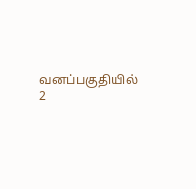வனப்பகுதியில் 2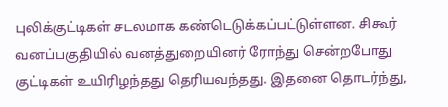புலிக்குட்டிகள் சடலமாக கண்டெடுக்கப்பட்டுள்ளன. சிகூர் வனப்பகுதியில் வனத்துறையினர் ரோந்து சென்றபோது குட்டிகள் உயிரிழந்தது தெரியவந்தது. இதனை தொடர்ந்து,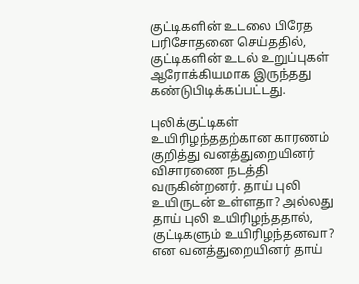குட்டிகளின் உடலை பிரேத பரிசோதனை செய்ததில், குட்டிகளின் உடல் உறுப்புகள் ஆரோக்கியமாக இருந்தது கண்டுபிடிக்கப்பட்டது.

புலிக்குட்டிகள் உயிரிழந்ததற்கான காரணம் குறித்து வனத்துறையினர் விசாரணை நடத்தி வருகின்றனர். தாய் புலி உயிருடன் உள்ளதா? அல்லது தாய் புலி உயிரிழந்ததால், குட்டிகளும் உயிரிழந்தனவா? என வனத்துறையினர் தாய்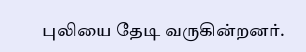புலியை தேடி வருகின்றனர்.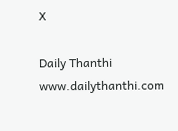X

Daily Thanthi
www.dailythanthi.com